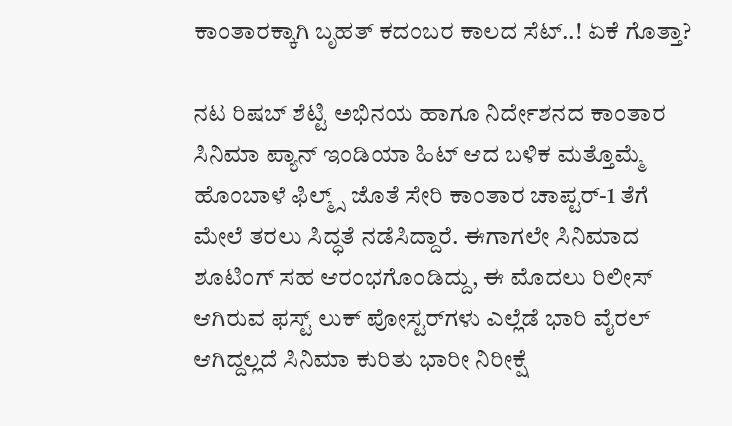ಕಾಂತಾರಕ್ಕಾಗಿ ಬೃಹತ್ ಕದಂಬರ ಕಾಲದ ಸೆಟ್..! ಏಕೆ ಗೊತ್ತಾ?

ನಟ ರಿಷಬ್ ಶೆಟ್ಟಿ ಅಭಿನಯ ಹಾಗೂ ನಿರ್ದೇಶನದ ಕಾಂತಾರ ಸಿನಿಮಾ ಪ್ಯಾನ್ ಇಂಡಿಯಾ ಹಿಟ್ ಆದ ಬಳಿಕ ಮತ್ತೊಮ್ಮೆ ಹೊಂಬಾಳೆ ಫಿಲ್ಮ್ಸ್ ಜೊತೆ ಸೇರಿ ಕಾಂತಾರ ಚಾಪ್ಟರ್-1 ತೆಗೆ ಮೇಲೆ ತರಲು ಸಿದ್ಧತೆ ನಡೆಸಿದ್ದಾರೆ. ಈಗಾಗಲೇ ಸಿನಿಮಾದ ಶೂಟಿಂಗ್ ಸಹ ಆರಂಭಗೊಂಡಿದ್ದು, ಈ ಮೊದಲು ರಿಲೀಸ್ ಆಗಿರುವ ಫಸ್ಟ್ ಲುಕ್ ಪೋಸ್ಟರ್‌ಗಳು ಎಲ್ಲೆಡೆ ಭಾರಿ ವೈರಲ್ ಆಗಿದ್ದಲ್ಲದೆ ಸಿನಿಮಾ ಕುರಿತು ಭಾರೀ ನಿರೀಕ್ಷೆ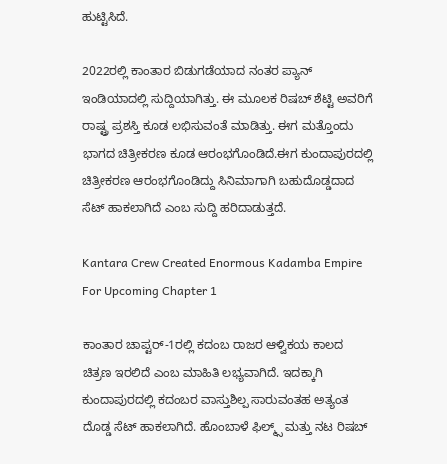ಹುಟ್ಟಿಸಿದೆ.

2022ರಲ್ಲಿ ಕಾಂತಾರ ಬಿಡುಗಡೆಯಾದ ನಂತರ ಪ್ಯಾನ್ ಇಂಡಿಯಾದಲ್ಲಿ ಸುದ್ದಿಯಾಗಿತ್ತು. ಈ ಮೂಲಕ ರಿಷಬ್ ಶೆಟ್ಟಿ ಅವರಿಗೆ ರಾಷ್ಟ್ರ ಪ್ರಶಸ್ತಿ ಕೂಡ ಲಭಿಸುವಂತೆ ಮಾಡಿತ್ತು. ಈಗ ಮತ್ತೊಂದು ಭಾಗದ ಚಿತ್ರೀಕರಣ ಕೂಡ ಆರಂಭಗೊಂಡಿದೆ.ಈಗ ಕುಂದಾಪುರದಲ್ಲಿ ಚಿತ್ರೀಕರಣ ಆರಂಭಗೊಂಡಿದ್ದು ಸಿನಿಮಾಗಾಗಿ ಬಹುದೊಡ್ಡದಾದ ಸೆಟ್ ಹಾಕಲಾಗಿದೆ ಎಂಬ ಸುದ್ದಿ ಹರಿದಾಡುತ್ತದೆ.

Kantara Crew Created Enormous Kadamba Empire For Upcoming Chapter 1

ಕಾಂತಾರ ಚಾಪ್ಟರ್-1ರಲ್ಲಿ ಕದಂಬ ರಾಜರ ಆಳ್ವಿಕಯ ಕಾಲದ ಚಿತ್ರಣ ಇರಲಿದೆ ಎಂಬ ಮಾಹಿತಿ ಲಭ್ಯವಾಗಿದೆ. ಇದಕ್ಕಾಗಿ ಕುಂದಾಪುರದಲ್ಲಿ ಕದಂಬರ ವಾಸ್ತುಶಿಲ್ಪ ಸಾರುವಂತಹ ಅತ್ಯಂತ ದೊಡ್ಡ ಸೆಟ್ ಹಾಕಲಾಗಿದೆ. ಹೊಂಬಾಳೆ ಫಿಲ್ಮ್ಸ್ ಮತ್ತು ನಟ ರಿಷಬ್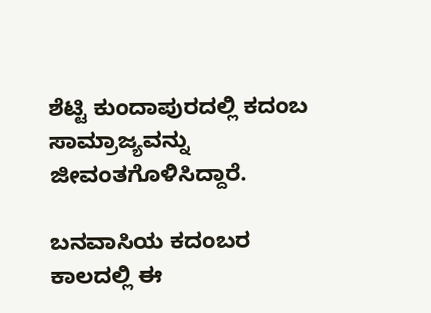ಶೆಟ್ಟಿ ಕುಂದಾಪುರದಲ್ಲಿ ಕದಂಬ ಸಾಮ್ರಾಜ್ಯವನ್ನು ಜೀವಂತಗೊಳಿಸಿದ್ದಾರೆ.

ಬನವಾಸಿಯ ಕದಂಬರ ಕಾಲದಲ್ಲಿ ಈ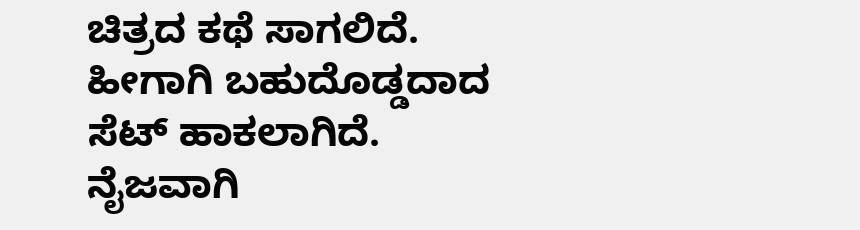ಚಿತ್ರದ ಕಥೆ ಸಾಗಲಿದೆ. ಹೀಗಾಗಿ ಬಹುದೊಡ್ಡದಾದ ಸೆಟ್ ಹಾಕಲಾಗಿದೆ. ನೈಜವಾಗಿ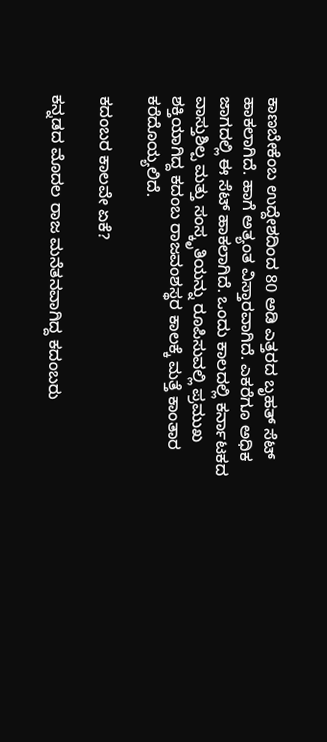ಕಾಣಬೇಕೆಂಬ ಉದ್ದೇಶದಿಂದ 80 ಅಡಿ ಎತ್ತರದ ಬೃಹತ್ ಸೆಟ್‌ ಹಾಕಲಾಗಿದೆ. ಹಾಗೆ ಅತ್ಯಂತ ವಿಸ್ತಾರವಾಗಿದೆ. ಎಕರೆಗೂ ಅಧಿಕ ಜಾಗದಲ್ಲಿ ಈ ಸೆಟ್ ಹಾಕಲಾಗಿದೆ. ಒಂದು ಕಾಲದಲ್ಲಿ ಕರ್ನಾಟಕದ ವಾಸ್ತುಶಿಲ್ಪ ಮತ್ತು ಸಂಸ್ಕೃತಿಯನ್ನು ರೂಪಿಸುವಲ್ಲಿ ಪ್ರಮುಖ ಶಕ್ತಿಯಾಗಿದ್ದ ಕದಂಬ ರಾಜವಂಶಸ್ಥರ ಕಾಲಕ್ಕೆ ಮತ್ತೆ ಕಾಂತಾರ ಕರೆದೊಯ್ಯಲಿದೆ.

ಕದಂಬರ ಕಾಲವೇ ಏಕೆ?

ಕನ್ನಡದ ಮೊದಲ ರಾಜ ಮನೆತನವಾಗಿದ್ದ ಕದಂಬರು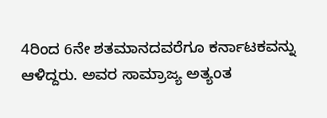4ರಿಂದ 6ನೇ ಶತಮಾನದವರೆಗೂ ಕರ್ನಾಟಕವನ್ನು ಆಳಿದ್ದರು. ಅವರ ಸಾಮ್ರಾಜ್ಯ ಅತ್ಯಂತ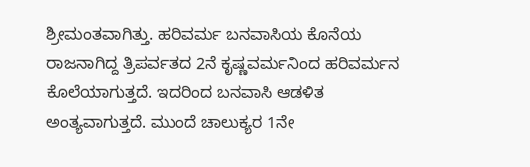ಶ್ರೀಮಂತವಾಗಿತ್ತು. ಹರಿವರ್ಮ ಬನವಾಸಿಯ ಕೊನೆಯ ರಾಜನಾಗಿದ್ದ ತ್ರಿಪರ್ವತದ 2ನೆ ಕೃಷ್ಣವರ್ಮನಿಂದ ಹರಿವರ್ಮನ ಕೊಲೆಯಾಗುತ್ತದೆ. ಇದರಿಂದ ಬನವಾಸಿ ಆಡಳಿತ ಅಂತ್ಯವಾಗುತ್ತದೆ. ಮುಂದೆ ಚಾಲುಕ್ಯರ 1ನೇ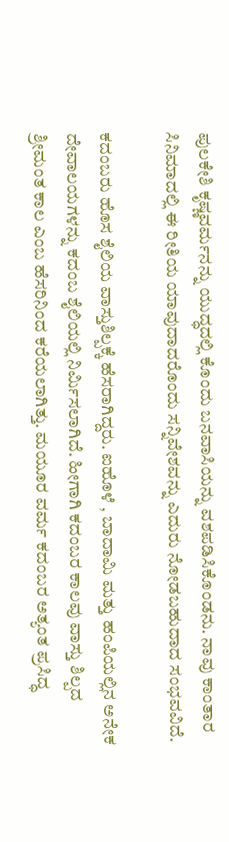ಪುಲಕೇಶಿ ಕೃಷ್ಣವರ್ಮನನ್ನು ಯುದ್ಧದಲ್ಲಿ ಕೊಂದು ಬನವಾಸಿಯನ್ನು ವಶಪಡಿಸಿಕೊಂಡನು. ನಾವು ಕಾಂತಾರ ಸಿನಿಮಾದಲ್ಲಿ ಈ ರೀತಿಯ ಯಾವುದಾದರೊಂದು ಸನ್ನಿವೇಶವನ್ನು ಎದುರು ನೋಡಬಹುದಾದ ಸಂಭವವಿದೆ.

ಕದಂಬರು ಹೊಸ ಶೈಲಿಯ ವಾಸ್ತುಶಿಲ್ಪಕ್ಕೆ ಹೆಸರಾಗಿದ್ದರು. ಐಹೊಳೆ , ಬಾದಾಮಿ ಮತ್ತು ಹಂಪಿಯಲ್ಲಿನ ಅನೇಕ ದೇವಾಲಯಗಳನ್ನು ಕದಂಬ ಶೈಲಿಯಲ್ಲಿ ನಿರ್ಮಿಸಲಾಗಿದೆ. ಹೀಗಾಗಿ ಕದಂಬರ ಕಾಲವು ವಾಸ್ತು ಶಿಲ್ಪದ ಶ್ರೀಮಂತ ಕಾಲ ಎಂಬ ಹೆಸರಿನಿಂದ ಕರೆಯಲಾಗಿತ್ತು. ಮಯೂರ ವರ್ಮ ಕದಂಬರ ಅತ್ಯಂತ ಪ್ರಸಿದ್ಧ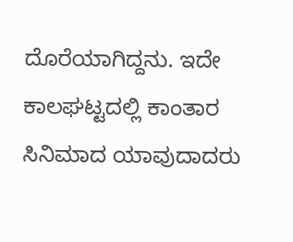ದೊರೆಯಾಗಿದ್ದನು. ಇದೇ ಕಾಲಘಟ್ಟದಲ್ಲಿ ಕಾಂತಾರ ಸಿನಿಮಾದ ಯಾವುದಾದರು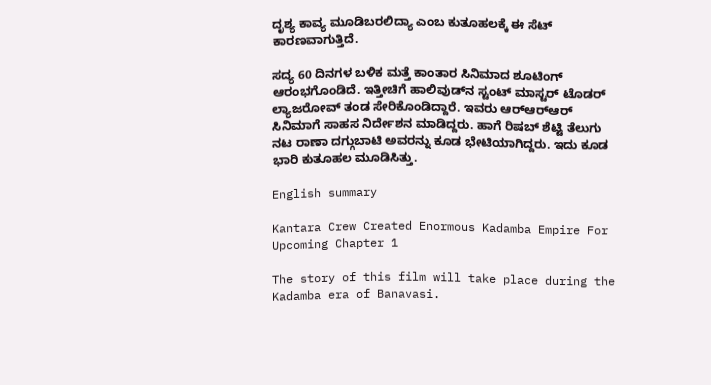ದೃಶ್ಯ ಕಾವ್ಯ ಮೂಡಿಬರಲಿದ್ಯಾ ಎಂಬ ಕುತೂಹಲಕ್ಕೆ ಈ ಸೆಟ್‌ ಕಾರಣವಾಗುತ್ತಿದೆ.

ಸದ್ಯ 60 ದಿನಗಳ ಬಳಿಕ ಮತ್ತೆ ಕಾಂತಾರ ಸಿನಿಮಾದ ಶೂಟಿಂಗ್ ಆರಂಭಗೊಂಡಿದೆ. ಇತ್ತೀಚಿಗೆ ಹಾಲಿವುಡ್‌ನ ಸ್ಟಂಟ್ ಮಾಸ್ಟರ್ ಟೊಡರ್ ಲ್ಯಾಜರೋವ್ ತಂಡ ಸೇರಿಕೊಂಡಿದ್ದಾರೆ. ಇವರು ಆರ್‌ಆರ್‌ಆರ್ ಸಿನಿಮಾಗೆ ಸಾಹಸ ನಿರ್ದೇಶನ ಮಾಡಿದ್ದರು. ಹಾಗೆ ರಿಷಬ್ ಶೆಟ್ಟಿ ತೆಲುಗು ನಟ ರಾಣಾ ದಗ್ಗುಬಾಟಿ ಅವರನ್ನು ಕೂಡ ಭೇಟಿಯಾಗಿದ್ದರು. ಇದು ಕೂಡ ಭಾರಿ ಕುತೂಹಲ ಮೂಡಿಸಿತ್ತು.

English summary

Kantara Crew Created Enormous Kadamba Empire For Upcoming Chapter 1

The story of this film will take place during the Kadamba era of Banavasi.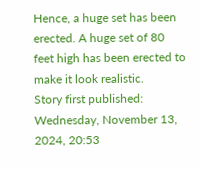Hence, a huge set has been erected. A huge set of 80 feet high has been erected to make it look realistic.
Story first published: Wednesday, November 13, 2024, 20:53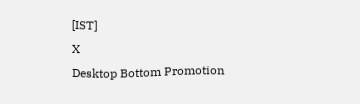[IST]
X
Desktop Bottom Promotion